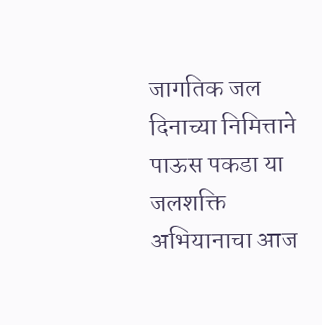जागतिक जल दिनाच्या निमित्ताने पाऊस पकडा या जलशक्ति अभियानाचा आज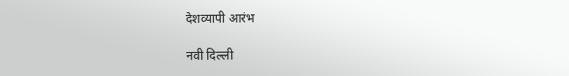देशव्यापी आरंभ

नवी दिल्ली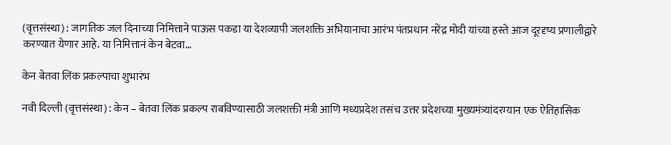(वृत्तसंस्था) : जागतिक जल दिनाच्या निमित्ताने पाऊस पकडा या देशव्यापी जलशक्ति अभियानाचा आरंभ पंतप्रधान नरेंद्र मोदी यांच्या हस्ते आज दूरदृष्य प्रणालीद्वारे करण्यात येणार आहे. या निमित्तानं केन बेटवा...

केन बेतवा लिंक प्रकल्पाचा शुभारंभ

नवी दिल्ली (वृत्तसंस्था) : केन – बेतवा लिंक प्रकल्प राबविण्यासाठी जलशक्ती मंत्री आणि मध्यप्रदेश तसंच उत्तर प्रदेशच्या मुख्यमंत्र्यांदरम्यान एक ऐतिहासिक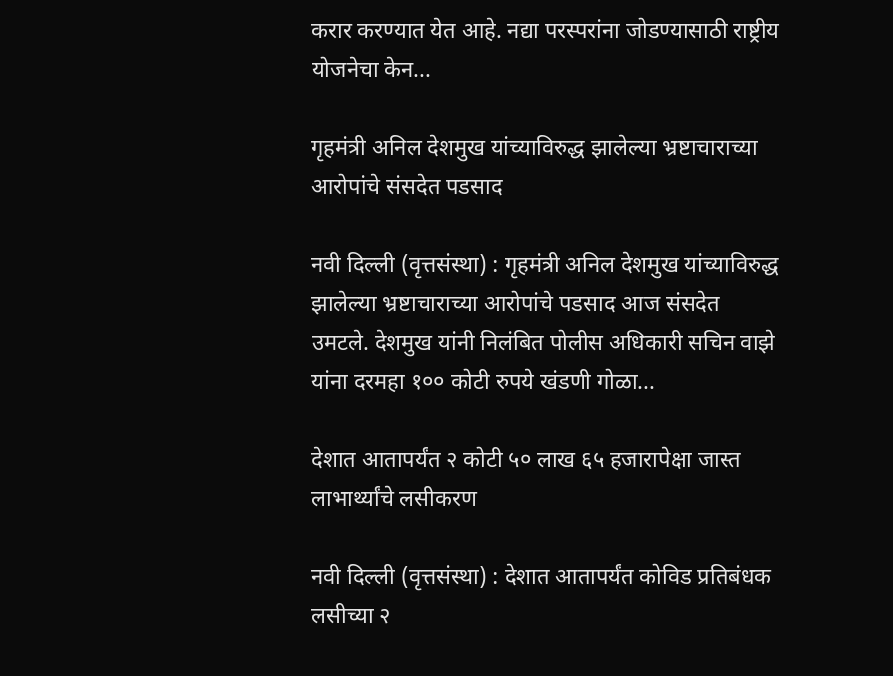करार करण्यात येत आहे. नद्या परस्परांना जोडण्यासाठी राष्ट्रीय योजनेचा केन...

गृहमंत्री अनिल देशमुख यांच्याविरुद्ध झालेल्या भ्रष्टाचाराच्या आरोपांचे संसदेत पडसाद

नवी दिल्ली (वृत्तसंस्था) : गृहमंत्री अनिल देशमुख यांच्याविरुद्ध झालेल्या भ्रष्टाचाराच्या आरोपांचे पडसाद आज संसदेत उमटले. देशमुख यांनी निलंबित पोलीस अधिकारी सचिन वाझे यांना दरमहा १०० कोटी रुपये खंडणी गोळा...

देशात आतापर्यंत २ कोटी ५० लाख ६५ हजारापेक्षा जास्त लाभार्थ्यांचे लसीकरण

नवी दिल्ली (वृत्तसंस्था) : देशात आतापर्यंत कोविड प्रतिबंधक लसीच्या २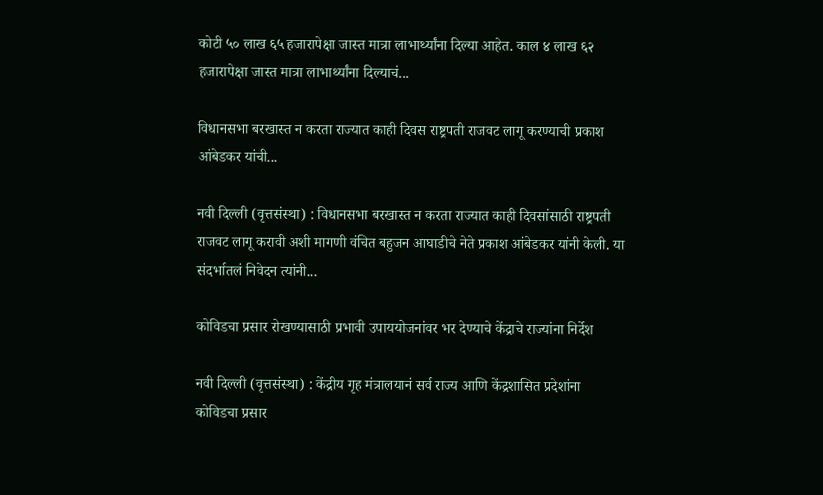कोटी ५० लाख ६५ हजारापेक्षा जास्त मात्रा लाभार्थ्यांना दिल्या आहेत. काल ४ लाख ६२ हजारापेक्षा जास्त मात्रा लाभार्थ्यांना दिल्याचं...

विधानसभा बरखास्त न करता राज्यात काही दिवस राष्ट्रपती राजवट लागू करण्याची प्रकाश आंबेडकर यांची...

नवी दिल्ली (वृत्तसंस्था) : विधानसभा बरखास्त न करता राज्यात काही दिवसांसाठी राष्ट्रपती राजवट लागू करावी अशी मागणी वंचित बहुजन आघाडीचे नेते प्रकाश आंबेडकर यांनी केली. या संदर्भातलं निवेदन त्यांनी...

कोविडचा प्रसार रोखण्यासाठी प्रभावी उपाययोजनांवर भर देण्याचे केंद्राचे राज्यांना निर्देश

नवी दिल्ली (वृत्तसंस्था) : केंद्रीय गृह मंत्रालयानं सर्व राज्य आणि केंद्रशासित प्रदेशांना कोविडचा प्रसार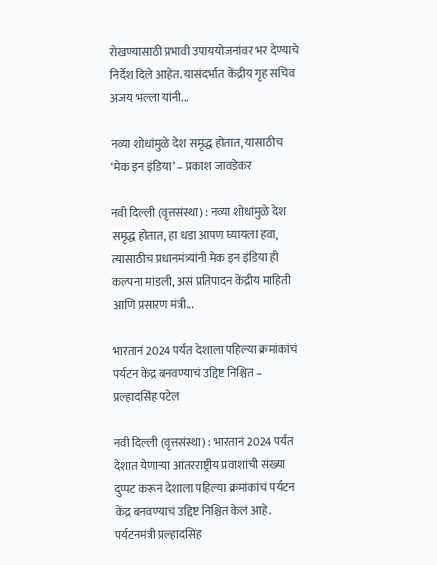रोखण्यासाठी प्रभावी उपाययोजनांवर भर देण्याचे निर्देश दिले आहेत. यासंदर्भात केंद्रीय गृह सचिव अजय भल्ला यांनी...

नव्या शोधांमुळे देश समृद्ध होतात, यासाठीच ‘मेक इन इंडिया’ – प्रकाश जावडेकर

नवी दिल्ली (वृत्तसंस्था) : नव्या शोधांमुळे देश समृद्ध होतात, हा धडा आपण घ्यायला हवा, त्यासाठीच प्रधानमंत्र्यांनी मेक इन इंडिया ही कल्पना मांडली, असं प्रतिपादन केंद्रीय माहिती आणि प्रसारण मंत्री...

भारतानं 2024 पर्यंत देशाला पहिल्या क्रमांकांचं पर्यटन केंद्र बनवण्याचं उद्दिष्ट निश्चित – प्रल्हादसिंह पटेल

नवी दिल्ली (वृत्तसंस्था) : भारतानं 2024 पर्यंत देशात येणाऱ्या आंतरराष्ट्रीय प्रवाशांची संख्या दुप्पट करून देशाला पहिल्या क्रमांकांचं पर्यटन केंद्र बनवण्याचं उद्दिष्ट निश्चित केलं आहे. पर्यटनमंत्री प्रल्हादसिंह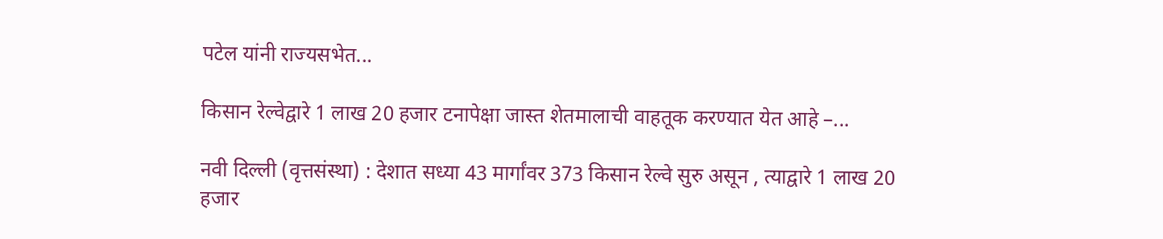पटेल यांनी राज्यसभेत...

किसान रेल्वेद्वारे 1 लाख 20 हजार टनापेक्षा जास्त शेतमालाची वाहतूक करण्यात येत आहे –...

नवी दिल्ली (वृत्तसंस्था) : देशात सध्या 43 मार्गांवर 373 किसान रेल्वे सुरु असून , त्याद्वारे 1 लाख 20 हजार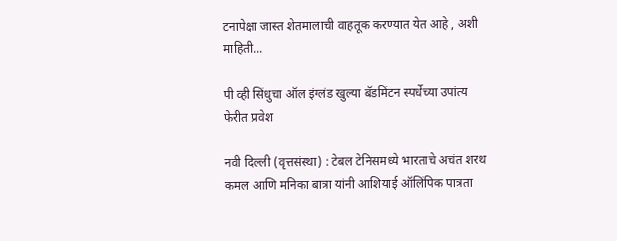टनापेक्षा जास्त शेतमालाची वाहतूक करण्यात येत आहे , अशी माहिती...

पी व्ही सिंधुचा ऑल इंग्लंड खुल्या बॅडमिंटन स्पर्धेच्या उपांत्य फेरीत प्रवेश

नवी दिल्ली (वृत्तसंस्था) : टेबल टेनिसमध्ये भारताचे अचंत शरथ कमल आणि मनिका बात्रा यांनी आशियाई ऑलिंपिक पात्रता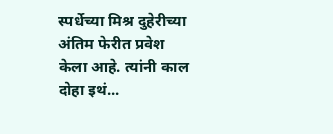स्पर्धेच्या मिश्र दुहेरीच्या अंतिम फेरीत प्रवेश केला आहे. त्यांनी काल दोहा इथं...